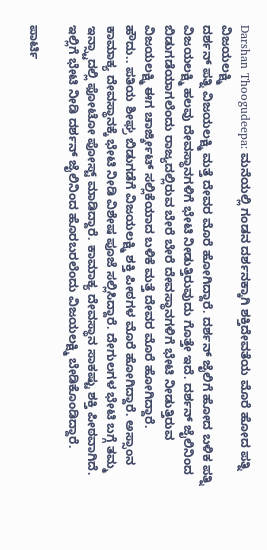Darshan Thoogudeepa: ಮನೆಯಲ್ಲಿ ಗಂಡನ ದರ್ಶನಕ್ಕಾಗಿ ಶಕ್ತಿದೇವತೆಯ ಮೊರೆ ಹೋದ ಪತ್ನಿ ವಿಜಯಲಕ್ಷ್ಮಿ
ದರ್ಶನ್ ಪತ್ನಿ ವಿಜಯಲಕ್ಷ್ಮಿ ಮತ್ತೆ ದೇವರ ಮೊರೆ ಹೋಗಿದ್ದಾರೆ. ದರ್ಶನ್ ಜೈಲಿಗೆ ಹೋದ ಬಳಿಕ ಪತ್ನಿ ವಿಜಯಲಕ್ಷ್ಮಿ ಹಲವು ದೇವಸ್ಥಾನಗಳಿಗೆ ಭೇಟಿ ನೀಡುತ್ತಿರುವುದು ಗೊತ್ತೇ ಇದೆ. ದರ್ಶನ್ ಜೈಲಿನಿಂದ ಬಿಡುಗಡೆಯಾಗಲೆಂದು ರಾಜ್ಯದಲ್ಲಿರುವ ಬೇರೆ ಬೇರೆ ದೇವಸ್ಥಾನಗಳಿಗೆ ಭೇಟಿ ನೀಡುತ್ತಿರುವ ವಿಜಯಲಕ್ಷ್ಮಿ ಈಗ ಚಾರ್ಜ್ಶೀಟ್ ಸಲ್ಲಿಕೆಯಾದ ಬಳಿಕೆ ಮತ್ತೆ ದೇವರ ಮೊರೆ ಹೋಗಿದ್ದಾರೆ.
ಹೌದು.. ಪತಿಯ ಶೀಘ್ರ ಬಿಡುಗಡೆಗೆ ವಿಜಯಲಕ್ಷ್ಮಿ ಶಕ್ತಿ ಪೀಠಗಳ ಮೊರೆ ಹೋಗಿದ್ದಾರೆ. ಅಸ್ಸಾಂನ ಕಾಮಾಕ್ಯ ದೇವಸ್ಥಾನಕ್ಕೆ ಭೇಟಿ ನೀಡಿ ವಿಶೇಷ ಪೂಜೆ ಸಲ್ಲಿಸಿದ್ದಾರೆ. ದೇಗುಲಗಳ ಭೇಟಿ ಬಗ್ಗೆ ತಮ್ಮ ಇನ್ಸ್ಟಾದಲ್ಲಿ ಫೋಟೋ ಪೋಸ್ಟ್ ಮಾಡಿದ್ದಾರೆ. ಕಾಮಾಕ್ಯ ದೇವಸ್ಥಾನ ಸಾಕಷ್ಟು ಶಕ್ತಿ ಪೀಠವಾಗಿದೆ. ಇಲ್ಲಿಗೆ ಭೇಟಿ ನೀಡಿ ದರ್ಶನ್ ಜೈಲಿನಿಂದ ಹೊರಬರಲೆಂದು ವಿಜಯಲಕ್ಷ್ಮಿ ಬೇಡಿಕೊಂಡಿದ್ದಾರೆ.

ಪಾರ್ಟಿ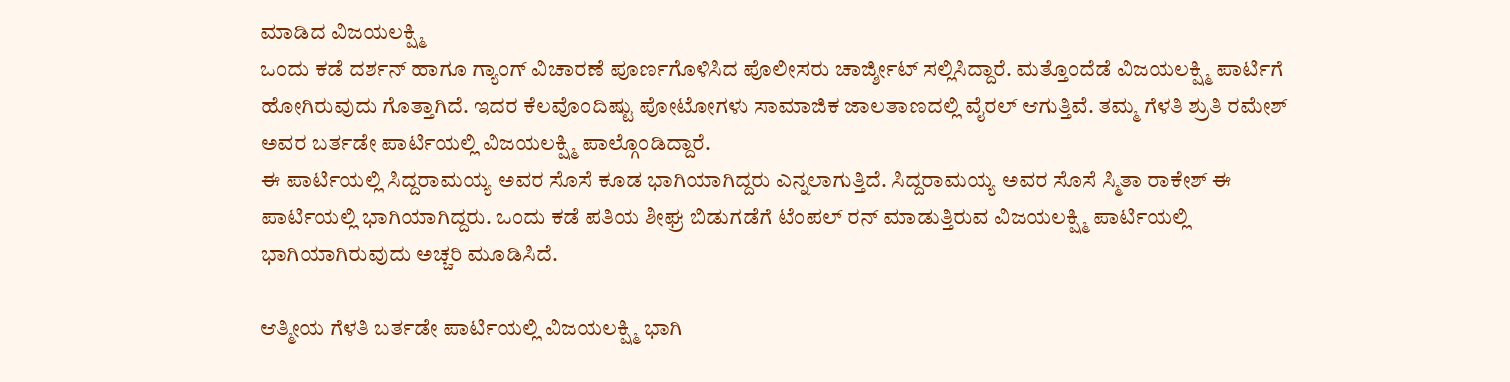ಮಾಡಿದ ವಿಜಯಲಕ್ಷ್ಮಿ
ಒಂದು ಕಡೆ ದರ್ಶನ್ ಹಾಗೂ ಗ್ಯಾಂಗ್ ವಿಚಾರಣೆ ಪೂರ್ಣಗೊಳಿಸಿದ ಪೊಲೀಸರು ಚಾರ್ಜ್ಶೀಟ್ ಸಲ್ಲಿಸಿದ್ದಾರೆ. ಮತ್ತೊಂದೆಡೆ ವಿಜಯಲಕ್ಷ್ಮಿ ಪಾರ್ಟಿಗೆ ಹೋಗಿರುವುದು ಗೊತ್ತಾಗಿದೆ. ಇದರ ಕೆಲವೊಂದಿಷ್ಟು ಪೋಟೋಗಳು ಸಾಮಾಜಿಕ ಜಾಲತಾಣದಲ್ಲಿ ವೈರಲ್ ಆಗುತ್ತಿವೆ. ತಮ್ಮ ಗೆಳತಿ ಶ್ರುತಿ ರಮೇಶ್ ಅವರ ಬರ್ತಡೇ ಪಾರ್ಟಿಯಲ್ಲಿ ವಿಜಯಲಕ್ಷ್ಮಿ ಪಾಲ್ಗೊಂಡಿದ್ದಾರೆ.
ಈ ಪಾರ್ಟಿಯಲ್ಲಿ ಸಿದ್ದರಾಮಯ್ಯ ಅವರ ಸೊಸೆ ಕೂಡ ಭಾಗಿಯಾಗಿದ್ದರು ಎನ್ನಲಾಗುತ್ತಿದೆ. ಸಿದ್ದರಾಮಯ್ಯ ಅವರ ಸೊಸೆ ಸ್ಮಿತಾ ರಾಕೇಶ್ ಈ ಪಾರ್ಟಿಯಲ್ಲಿ ಭಾಗಿಯಾಗಿದ್ದರು. ಒಂದು ಕಡೆ ಪತಿಯ ಶೀಘ್ರ ಬಿಡುಗಡೆಗೆ ಟೆಂಪಲ್ ರನ್ ಮಾಡುತ್ತಿರುವ ವಿಜಯಲಕ್ಷ್ಮಿ ಪಾರ್ಟಿಯಲ್ಲಿ ಭಾಗಿಯಾಗಿರುವುದು ಅಚ್ಚರಿ ಮೂಡಿಸಿದೆ.

ಆತ್ಮೀಯ ಗೆಳತಿ ಬರ್ತಡೇ ಪಾರ್ಟಿಯಲ್ಲಿ ವಿಜಯಲಕ್ಷ್ಮಿ ಭಾಗಿ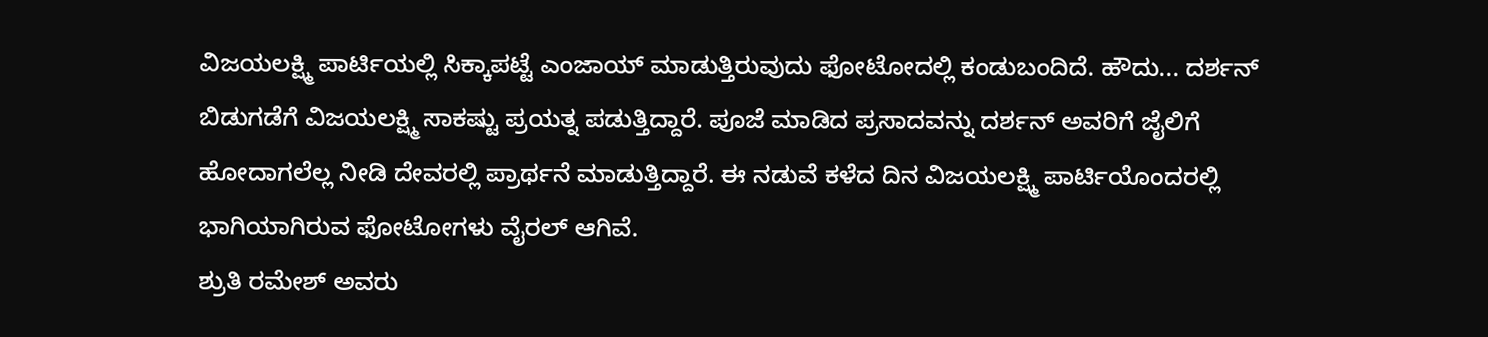ವಿಜಯಲಕ್ಷ್ಮಿ ಪಾರ್ಟಿಯಲ್ಲಿ ಸಿಕ್ಕಾಪಟ್ಟೆ ಎಂಜಾಯ್ ಮಾಡುತ್ತಿರುವುದು ಫೋಟೋದಲ್ಲಿ ಕಂಡುಬಂದಿದೆ. ಹೌದು... ದರ್ಶನ್ ಬಿಡುಗಡೆಗೆ ವಿಜಯಲಕ್ಷ್ಮಿ ಸಾಕಷ್ಟು ಪ್ರಯತ್ನ ಪಡುತ್ತಿದ್ದಾರೆ. ಪೂಜೆ ಮಾಡಿದ ಪ್ರಸಾದವನ್ನು ದರ್ಶನ್ ಅವರಿಗೆ ಜೈಲಿಗೆ ಹೋದಾಗಲೆಲ್ಲ ನೀಡಿ ದೇವರಲ್ಲಿ ಪ್ರಾರ್ಥನೆ ಮಾಡುತ್ತಿದ್ದಾರೆ. ಈ ನಡುವೆ ಕಳೆದ ದಿನ ವಿಜಯಲಕ್ಷ್ಮಿ ಪಾರ್ಟಿಯೊಂದರಲ್ಲಿ ಭಾಗಿಯಾಗಿರುವ ಫೋಟೋಗಳು ವೈರಲ್ ಆಗಿವೆ.
ಶ್ರುತಿ ರಮೇಶ್ ಅವರು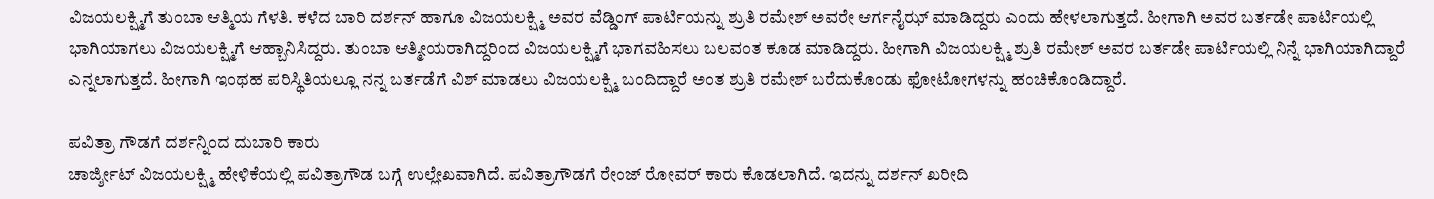ವಿಜಯಲಕ್ಷ್ಮಿಗೆ ತುಂಬಾ ಆತ್ಮಿಯ ಗೆಳತಿ. ಕಳೆದ ಬಾರಿ ದರ್ಶನ್ ಹಾಗೂ ವಿಜಯಲಕ್ಷ್ಮಿ ಅವರ ವೆಡ್ಡಿಂಗ್ ಪಾರ್ಟಿಯನ್ನು ಶ್ರುತಿ ರಮೇಶ್ ಅವರೇ ಆರ್ಗನೈಝ್ ಮಾಡಿದ್ದರು ಎಂದು ಹೇಳಲಾಗುತ್ತದೆ. ಹೀಗಾಗಿ ಅವರ ಬರ್ತಡೇ ಪಾರ್ಟಿಯಲ್ಲಿ ಭಾಗಿಯಾಗಲು ವಿಜಯಲಕ್ಷ್ಮಿಗೆ ಆಹ್ಬಾನಿಸಿದ್ದರು. ತುಂಬಾ ಆತ್ಮೀಯರಾಗಿದ್ದರಿಂದ ವಿಜಯಲಕ್ಷ್ಮಿಗೆ ಭಾಗವಹಿಸಲು ಬಲವಂತ ಕೂಡ ಮಾಡಿದ್ದರು. ಹೀಗಾಗಿ ವಿಜಯಲಕ್ಷ್ಮಿ ಶ್ರುತಿ ರಮೇಶ್ ಅವರ ಬರ್ತಡೇ ಪಾರ್ಟಿಯಲ್ಲಿ ನಿನ್ನೆ ಭಾಗಿಯಾಗಿದ್ದಾರೆ ಎನ್ನಲಾಗುತ್ತದೆ. ಹೀಗಾಗಿ ಇಂಥಹ ಪರಿಸ್ಥಿತಿಯಲ್ಲೂ ನನ್ನ ಬರ್ತಡೆಗೆ ವಿಶ್ ಮಾಡಲು ವಿಜಯಲಕ್ಷ್ಮಿ ಬಂದಿದ್ದಾರೆ ಅಂತ ಶ್ರುತಿ ರಮೇಶ್ ಬರೆದುಕೊಂಡು ಫೋಟೋಗಳನ್ನು ಹಂಚಿಕೊಂಡಿದ್ದಾರೆ.

ಪವಿತ್ರಾ ಗೌಡಗೆ ದರ್ಶನ್ನಿಂದ ದುಬಾರಿ ಕಾರು
ಚಾರ್ಜ್ಶೀಟ್ ವಿಜಯಲಕ್ಷ್ಮಿ ಹೇಳಿಕೆಯಲ್ಲಿ ಪವಿತ್ರಾಗೌಡ ಬಗ್ಗೆ ಉಲ್ಲೇಖವಾಗಿದೆ. ಪವಿತ್ರಾಗೌಡಗೆ ರೇಂಜ್ ರೋವರ್ ಕಾರು ಕೊಡಲಾಗಿದೆ. ಇದನ್ನು ದರ್ಶನ್ ಖರೀದಿ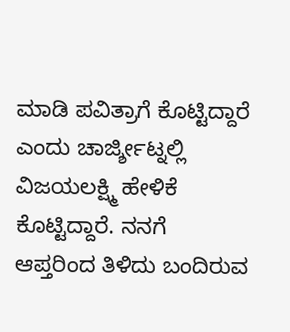ಮಾಡಿ ಪವಿತ್ರಾಗೆ ಕೊಟ್ಟಿದ್ದಾರೆ ಎಂದು ಚಾರ್ಜ್ಶೀಟ್ನಲ್ಲಿ ವಿಜಯಲಕ್ಷ್ಮಿ ಹೇಳಿಕೆ ಕೊಟ್ಟಿದ್ದಾರೆ. ನನಗೆ ಆಪ್ತರಿಂದ ತಿಳಿದು ಬಂದಿರುವ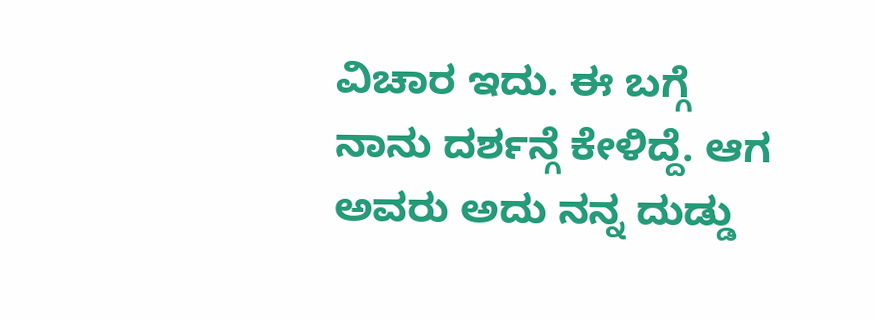ವಿಚಾರ ಇದು. ಈ ಬಗ್ಗೆ ನಾನು ದರ್ಶನ್ಗೆ ಕೇಳಿದ್ದೆ. ಆಗ ಅವರು ಅದು ನನ್ನ ದುಡ್ಡು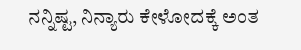ನನ್ನಿಷ್ಟ, ನಿನ್ಯಾರು ಕೇಳೋದಕ್ಕೆ ಅಂತ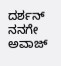ದರ್ಶನ್ ನನಗೇ ಅವಾಜ್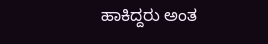ಹಾಕಿದ್ದರು ಅಂತ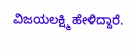ವಿಜಯಲಕ್ಷ್ಮಿ ಹೇಳಿದ್ದಾರೆ.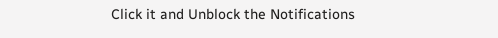Click it and Unblock the Notifications